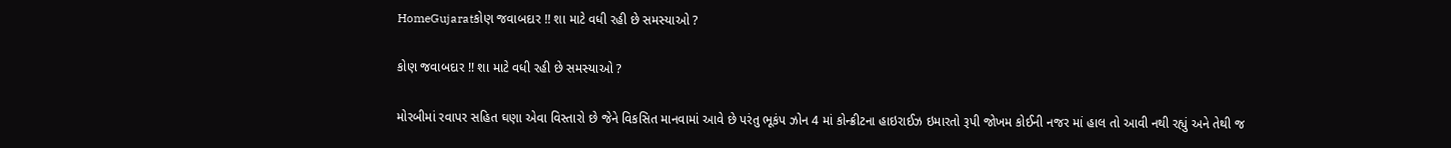HomeGujaratકોણ જવાબદાર !! શા માટે વધી રહી છે સમસ્યાઓ ?

કોણ જવાબદાર !! શા માટે વધી રહી છે સમસ્યાઓ ?

મોરબીમાં રવાપર સહિત ઘણા એવા વિસ્તારો છે જેને વિકસિત માનવામાં આવે છે પરંતુ ભૂકંપ ઝોન 4 માં કોન્ક્રીટના હાઇરાઈઝ ઇમારતો રૂપી જોખમ કોઈની નજર માં હાલ તો આવી નથી રહ્યું અને તેથી જ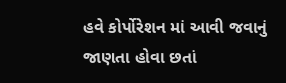હવે કોર્પોરેશન માં આવી જવાનું જાણતા હોવા છતાં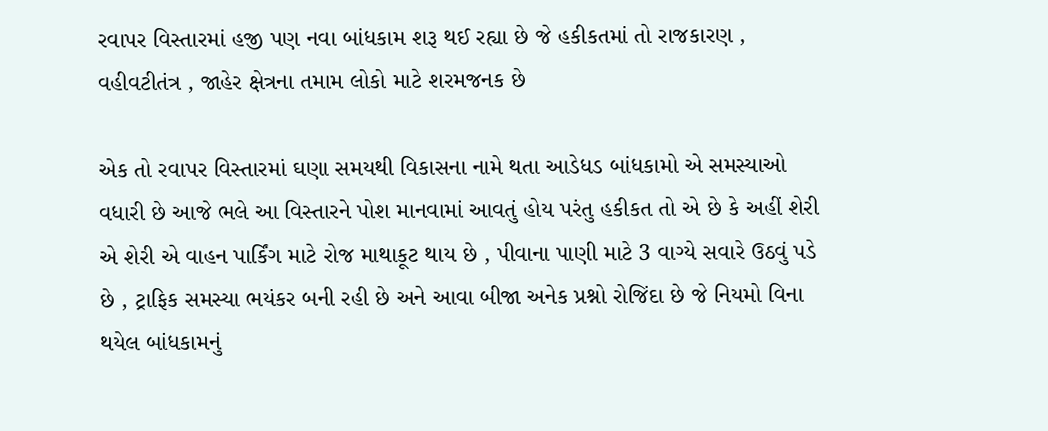રવાપર વિસ્તારમાં હજી પણ નવા બાંધકામ શરૂ થઈ રહ્યા છે જે હકીકતમાં તો રાજકારણ , વહીવટીતંત્ર , જાહેર ક્ષેત્રના તમામ લોકો માટે શરમજનક છે

એક તો રવાપર વિસ્તારમાં ઘણા સમયથી વિકાસના નામે થતા આડેધડ બાંધકામો એ સમસ્યાઓ વધારી છે આજે ભલે આ વિસ્તારને પોશ માનવામાં આવતું હોય પરંતુ હકીકત તો એ છે કે અહીં શેરી એ શેરી એ વાહન પાર્કિંગ માટે રોજ માથાકૂટ થાય છે , પીવાના પાણી માટે 3 વાગ્યે સવારે ઉઠવું પડે છે , ટ્રાફિક સમસ્યા ભયંકર બની રહી છે અને આવા બીજા અનેક પ્રશ્નો રોજિંદા છે જે નિયમો વિના થયેલ બાંધકામનું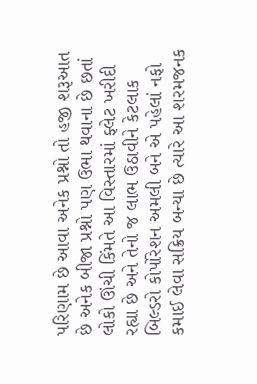પરિણામ છે આવા અનેક પ્રશ્નો તો હજી શરૂઆત છે અનેક બીજા પ્રશ્નો પણ ઉભા થવાના છે છતાં લોકો ઊંચી કિંમતે આ વિસ્તારમાં ફ્લેટ ખરીદી રહ્યા છે અને તેનો જ લાભ ઉઠાવીને કેટલાક બિલ્ડરો કોર્પોરેશન અમલી બને એ પહેલાં નફો કમાઈ લેવા સક્રિય બન્યા છે ત્યારે આ શરમજનક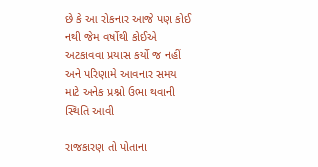છે કે આ રોકનાર આજે પણ કોઈ નથી જેમ વર્ષોથી કોઈએ અટકાવવા પ્રયાસ કર્યો જ નહીં અને પરિણામે આવનાર સમય માટે અનેક પ્રશ્નો ઉભા થવાની સ્થિતિ આવી

રાજકારણ તો પોતાના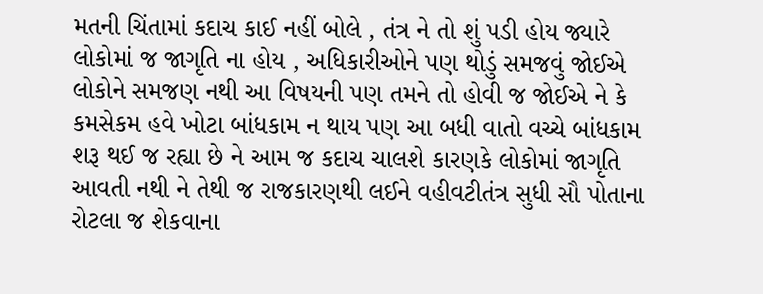મતની ચિંતામાં કદાચ કાઈ નહીં બોલે , તંત્ર ને તો શું પડી હોય જ્યારે લોકોમાં જ જાગૃતિ ના હોય , અધિકારીઓને પણ થોડું સમજવું જોઈએ લોકોને સમજણ નથી આ વિષયની પણ તમને તો હોવી જ જોઈએ ને કે કમસેકમ હવે ખોટા બાંધકામ ન થાય પણ આ બધી વાતો વચ્ચે બાંધકામ શરૂ થઈ જ રહ્યા છે ને આમ જ કદાચ ચાલશે કારણકે લોકોમાં જાગૃતિ આવતી નથી ને તેથી જ રાજકારણથી લઈને વહીવટીતંત્ર સુધી સૌ પોતાના રોટલા જ શેકવાના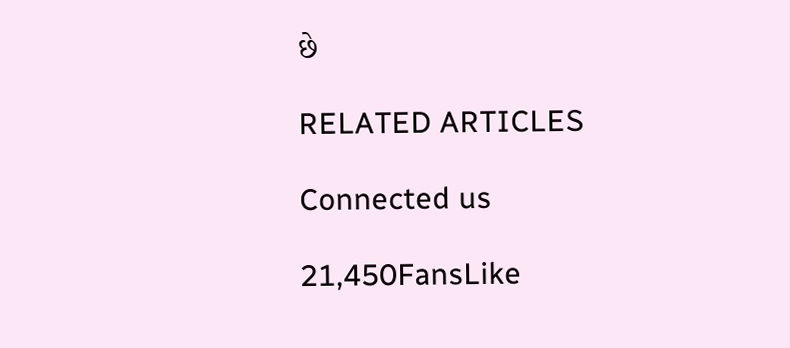છે

RELATED ARTICLES

Connected us

21,450FansLike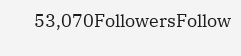53,070FollowersFollow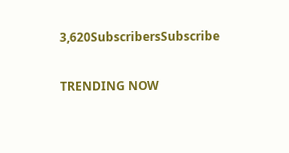3,620SubscribersSubscribe

TRENDING NOW